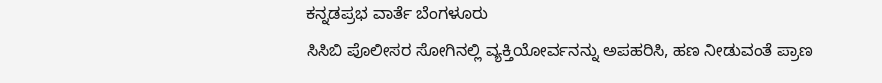ಕನ್ನಡಪ್ರಭ ವಾರ್ತೆ ಬೆಂಗಳೂರು
ಸಿಸಿಬಿ ಪೊಲೀಸರ ಸೋಗಿನಲ್ಲಿ ವ್ಯಕ್ತಿಯೋರ್ವನನ್ನು ಅಪಹರಿಸಿ, ಹಣ ನೀಡುವಂತೆ ಪ್ರಾಣ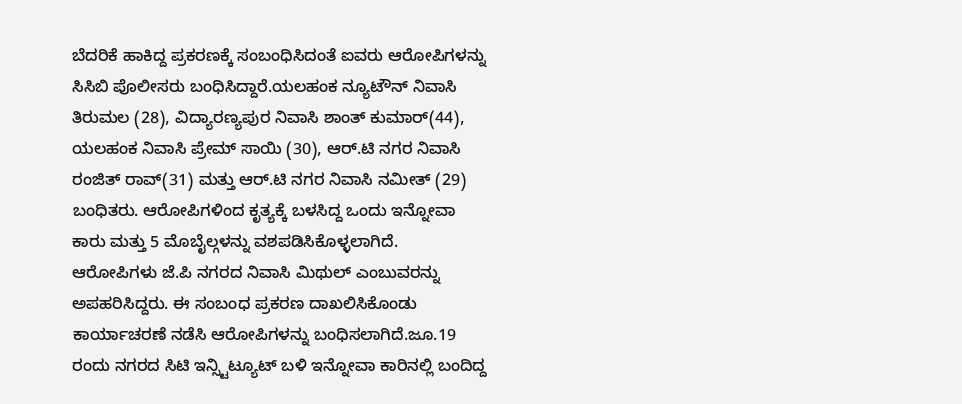ಬೆದರಿಕೆ ಹಾಕಿದ್ದ ಪ್ರಕರಣಕ್ಕೆ ಸಂಬಂಧಿಸಿದಂತೆ ಐವರು ಆರೋಪಿಗಳನ್ನು ಸಿಸಿಬಿ ಪೊಲೀಸರು ಬಂಧಿಸಿದ್ದಾರೆ.ಯಲಹಂಕ ನ್ಯೂಟೌನ್ ನಿವಾಸಿ ತಿರುಮಲ (28), ವಿದ್ಯಾರಣ್ಯಪುರ ನಿವಾಸಿ ಶಾಂತ್ ಕುಮಾರ್(44), ಯಲಹಂಕ ನಿವಾಸಿ ಪ್ರೇಮ್ ಸಾಯಿ (30), ಆರ್.ಟಿ ನಗರ ನಿವಾಸಿ ರಂಜಿತ್ ರಾವ್(31) ಮತ್ತು ಆರ್.ಟಿ ನಗರ ನಿವಾಸಿ ನಮೀತ್ (29) ಬಂಧಿತರು. ಆರೋಪಿಗಳಿಂದ ಕೃತ್ಯಕ್ಕೆ ಬಳಸಿದ್ದ ಒಂದು ಇನ್ನೋವಾ ಕಾರು ಮತ್ತು 5 ಮೊಬೈಲ್ಗಳನ್ನು ವಶಪಡಿಸಿಕೊಳ್ಳಲಾಗಿದೆ.
ಆರೋಪಿಗಳು ಜೆ.ಪಿ ನಗರದ ನಿವಾಸಿ ಮಿಥುಲ್ ಎಂಬುವರನ್ನು ಅಪಹರಿಸಿದ್ದರು. ಈ ಸಂಬಂಧ ಪ್ರಕರಣ ದಾಖಲಿಸಿಕೊಂಡು ಕಾರ್ಯಾಚರಣೆ ನಡೆಸಿ ಆರೋಪಿಗಳನ್ನು ಬಂಧಿಸಲಾಗಿದೆ.ಜೂ.19 ರಂದು ನಗರದ ಸಿಟಿ ಇನ್ಸ್ಟಿಟ್ಯೂಟ್ ಬಳಿ ಇನ್ನೋವಾ ಕಾರಿನಲ್ಲಿ ಬಂದಿದ್ದ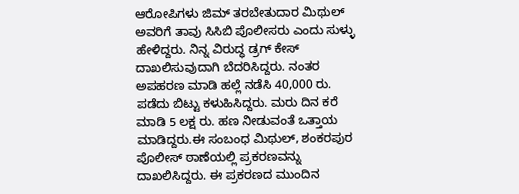ಆರೋಪಿಗಳು ಜಿಮ್ ತರಬೇತುದಾರ ಮಿಥುಲ್ ಅವರಿಗೆ ತಾವು ಸಿಸಿಬಿ ಪೊಲೀಸರು ಎಂದು ಸುಳ್ಳು ಹೇಳಿದ್ದರು. ನಿನ್ನ ವಿರುದ್ಧ ಡ್ರಗ್ ಕೇಸ್ ದಾಖಲಿಸುವುದಾಗಿ ಬೆದರಿಸಿದ್ದರು. ನಂತರ ಅಪಹರಣ ಮಾಡಿ ಹಲ್ಲೆ ನಡೆಸಿ 40,000 ರು. ಪಡೆದು ಬಿಟ್ಟು ಕಳುಹಿಸಿದ್ದರು. ಮರು ದಿನ ಕರೆ ಮಾಡಿ 5 ಲಕ್ಷ ರು. ಹಣ ನೀಡುವಂತೆ ಒತ್ತಾಯ ಮಾಡಿದ್ದರು.ಈ ಸಂಬಂಧ ಮಿಥುಲ್, ಶಂಕರಪುರ ಪೊಲೀಸ್ ಠಾಣೆಯಲ್ಲಿ ಪ್ರಕರಣವನ್ನು ದಾಖಲಿಸಿದ್ದರು. ಈ ಪ್ರಕರಣದ ಮುಂದಿನ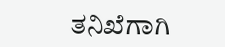ತನಿಖೆಗಾಗಿ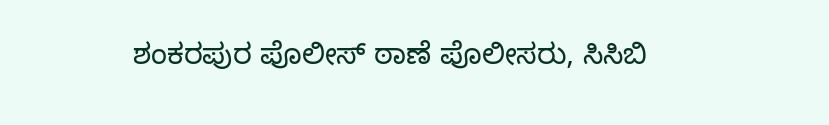ಶಂಕರಪುರ ಪೊಲೀಸ್ ಠಾಣೆ ಪೊಲೀಸರು, ಸಿಸಿಬಿ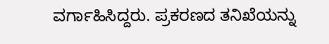ವರ್ಗಾಹಿಸಿದ್ದರು. ಪ್ರಕರಣದ ತನಿಖೆಯನ್ನು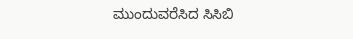ಮುಂದುವರೆಸಿದ ಸಿಸಿಬಿ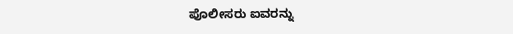ಪೊಲೀಸರು ಐವರನ್ನು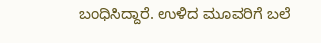ಬಂಧಿಸಿದ್ದಾರೆ. ಉಳಿದ ಮೂವರಿಗೆ ಬಲೆ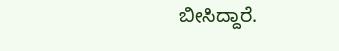ಬೀಸಿದ್ದಾರೆ.